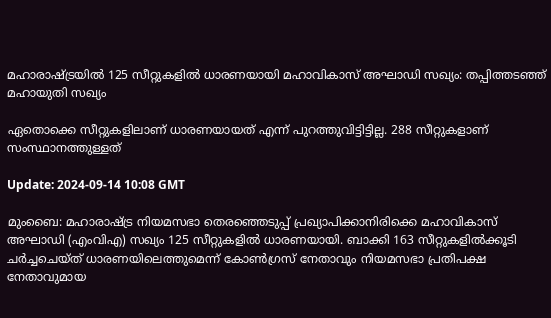മഹാരാഷ്ട്രയിൽ 125 സീറ്റുകളിൽ ധാരണയായി മഹാവികാസ് അഘാഡി സഖ്യം: തപ്പിത്തടഞ്ഞ് മഹായുതി സഖ്യം

ഏതൊക്കെ സീറ്റുകളിലാണ് ധാരണയായത് എന്ന് പുറത്തുവിട്ടിട്ടില്ല. 288 സീറ്റുകളാണ് സംസ്ഥാനത്തുള്ളത്

Update: 2024-09-14 10:08 GMT

മുംബൈ: മഹാരാഷ്ട്ര നിയമസഭാ തെരഞ്ഞെടുപ്പ് പ്രഖ്യാപിക്കാനിരിക്കെ മഹാവികാസ് അഘാഡി (എംവിഎ) സഖ്യം 125 സീറ്റുകളിൽ ധാരണയായി. ബാക്കി 163 സീറ്റുകളിൽക്കൂടി ചർച്ചചെയ്ത് ധാരണയിലെത്തുമെന്ന് കോൺഗ്രസ് നേതാവും നിയമസഭാ പ്രതിപക്ഷ നേതാവുമായ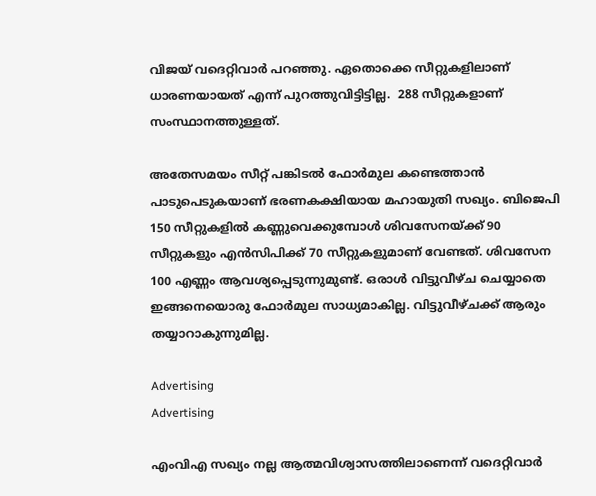വിജയ് വദെറ്റിവാര്‍ പറഞ്ഞു. ഏതൊക്കെ സീറ്റുകളിലാണ് ധാരണയായത് എന്ന് പുറത്തുവിട്ടിട്ടില്ല.  288 സീറ്റുകളാണ് സംസ്ഥാനത്തുള്ളത്.

അതേസമയം സീറ്റ് പങ്കിടല്‍ ഫോർമുല കണ്ടെത്താൻ പാടുപെടുകയാണ് ഭരണകക്ഷിയായ മഹായുതി സഖ്യം. ബിജെപി 150 സീറ്റുകളില്‍ കണ്ണുവെക്കുമ്പോള്‍ ശിവസേനയ്ക്ക് 90 സീറ്റുകളും എൻസിപിക്ക് 70 സീറ്റുകളുമാണ് വേണ്ടത്. ശിവസേന 100 എണ്ണം ആവശ്യപ്പെടുന്നുമുണ്ട്. ഒരാള്‍ വിട്ടുവീഴ്ച ചെയ്യാതെ ഇങ്ങനെയൊരു ഫോര്‍മുല സാധ്യമാകില്ല. വിട്ടുവീഴ്ചക്ക് ആരും തയ്യാറാകുന്നുമില്ല.

Advertising
Advertising

എംവിഎ സഖ്യം നല്ല ആത്മവിശ്വാസത്തിലാണെന്ന് വദെറ്റിവാര്‍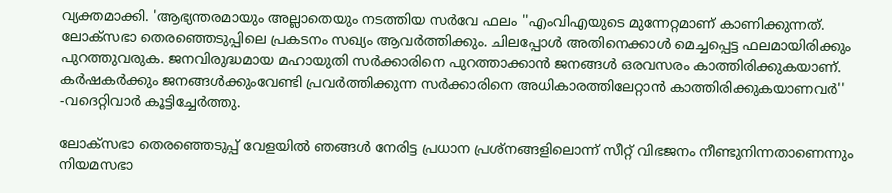വ്യക്തമാക്കി. 'ആഭ്യന്തരമായും അല്ലാതെയും നടത്തിയ സർവേ ഫലം ''എംവിഎയുടെ മുന്നേറ്റമാണ് കാണിക്കുന്നത്. ലോക്‌സഭാ തെരഞ്ഞെടുപ്പിലെ പ്രകടനം സഖ്യം ആവർത്തിക്കും. ചിലപ്പോൾ അതിനെക്കാൾ മെച്ചപ്പെട്ട ഫലമായിരിക്കും പുറത്തുവരുക. ജനവിരുദ്ധമായ മഹായുതി സർക്കാരിനെ പുറത്താക്കാൻ ജനങ്ങൾ ഒരവസരം കാത്തിരിക്കുകയാണ്. കർഷകർക്കും ജനങ്ങൾക്കുംവേണ്ടി പ്രവർത്തിക്കുന്ന സർക്കാരിനെ അധികാരത്തിലേറ്റാൻ കാത്തിരിക്കുകയാണവർ'' -വദെറ്റിവാര്‍ കൂട്ടിച്ചേര്‍ത്തു.

ലോക്‌സഭാ തെരഞ്ഞെടുപ്പ് വേളയിൽ ഞങ്ങൾ നേരിട്ട പ്രധാന പ്രശ്‌നങ്ങളിലൊന്ന് സീറ്റ് വിഭജനം നീണ്ടുനിന്നതാണെന്നും നിയമസഭാ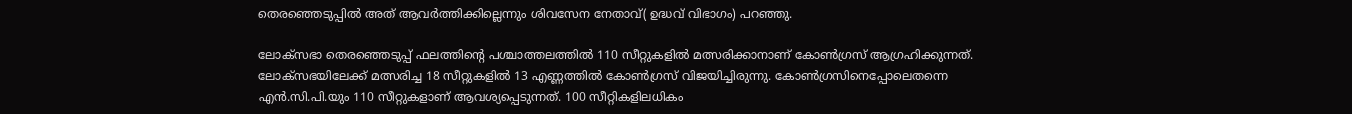തെരഞ്ഞെടുപ്പില്‍ അത് ആവര്‍ത്തിക്കില്ലെന്നും ശിവസേന നേതാവ്( ഉദ്ധവ് വിഭാഗം) പറഞ്ഞു.

ലോക്‌സഭാ തെരഞ്ഞെടുപ്പ് ഫലത്തിന്റെ പശ്ചാത്തലത്തിൽ 110 സീറ്റുകളിൽ മത്സരിക്കാനാണ് കോൺഗ്രസ് ആഗ്രഹിക്കുന്നത്. ലോക്‌സഭയിലേക്ക് മത്സരിച്ച 18 സീറ്റുകളിൽ 13 എണ്ണത്തിൽ കോൺഗ്രസ് വിജയിച്ചിരുന്നു. കോൺഗ്രസിനെപ്പോലെതന്നെ എൻ.സി.പി.യും 110 സീറ്റുകളാണ് ആവശ്യപ്പെടുന്നത്. 100 സീറ്റികളിലധികം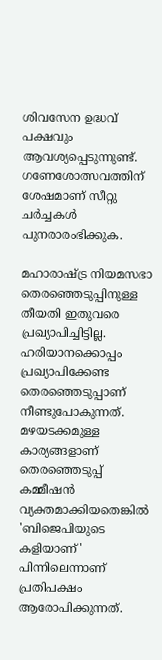ശിവസേന ഉദ്ധവ് പക്ഷവും ആവശ്യപ്പെടുന്നുണ്ട്. ഗണേശോത്സവത്തിന് ശേഷമാണ് സീറ്റു ചർച്ചകൾ പുനരാരംഭിക്കുക.

മഹാരാഷ്ട്ര നിയമസഭാ തെരഞ്ഞെടുപ്പിനുള്ള തീയതി ഇതുവരെ  പ്രഖ്യാപിച്ചിട്ടില്ല. ഹരിയാനക്കൊപ്പം പ്രഖ്യാപിക്കേണ്ട തെരഞ്ഞെടുപ്പാണ് നീണ്ടുപോകുന്നത്. മഴയടക്കമുള്ള കാര്യങ്ങളാണ് തെരഞ്ഞെടുപ്പ് കമ്മീഷന്‍ വ്യക്തമാക്കിയതെങ്കില്‍ 'ബിജെപിയുടെ കളിയാണ്' പിന്നിലെന്നാണ് പ്രതിപക്ഷം ആരോപിക്കുന്നത്.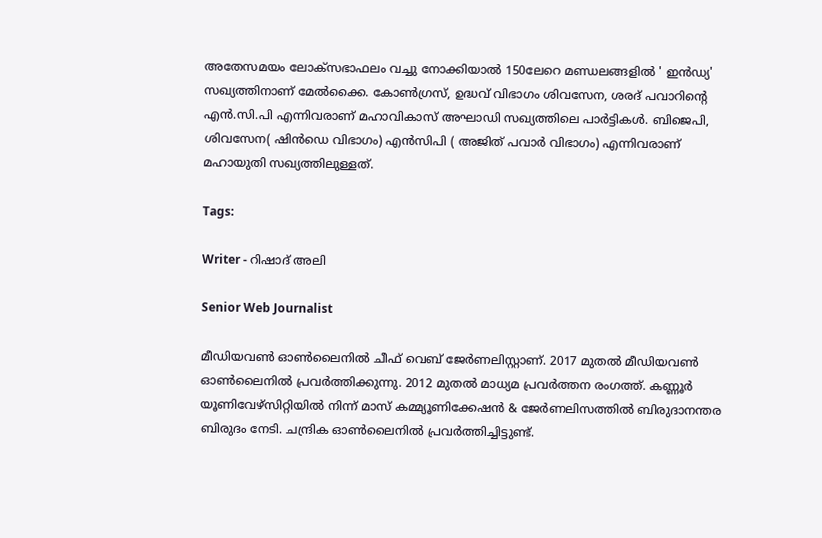അതേസമയം ലോക്സഭാഫലം വച്ചു നോക്കിയാൽ 150ലേറെ മണ്ഡലങ്ങളിൽ ' ഇന്‍ഡ്യ' സഖ്യത്തിനാണ് മേല്‍ക്കൈ. കോണ്‍ഗ്രസ്, ഉദ്ധവ് വിഭാഗം ശിവസേന, ശരദ് പവാറിന്റെ എന്‍.സി.പി എന്നിവരാണ് മഹാവികാസ് അഘാഡി സഖ്യത്തിലെ പാര്‍ട്ടികള്‍. ബിജെപി, ശിവസേന( ഷിന്‍ഡെ വിഭാഗം) എന്‍സിപി ( അജിത് പവാര്‍ വിഭാഗം) എന്നിവരാണ് മഹായുതി സഖ്യത്തിലുള്ളത്.

Tags:

Writer - റിഷാദ് അലി

Senior Web Journalist

മീഡിയവൺ ഓൺലൈനിൽ ചീഫ് വെബ് ജേർണലിസ്റ്റാണ്. 2017 മുതൽ മീഡിയവൺ ഓൺലൈനിൽ പ്രവർത്തിക്കുന്നു. 2012 മുതൽ മാധ്യമ പ്രവർത്തന രംഗത്ത്. കണ്ണൂര്‍ യൂണിവേഴ്‌സിറ്റിയിൽ നിന്ന് മാസ് കമ്മ്യൂണിക്കേഷന്‍ & ജേര്‍ണലിസത്തില്‍ ബിരുദാനന്തര ബിരുദം നേടി. ചന്ദ്രിക ഓണ്‍ലൈനില്‍ പ്രവര്‍ത്തിച്ചിട്ടുണ്ട്.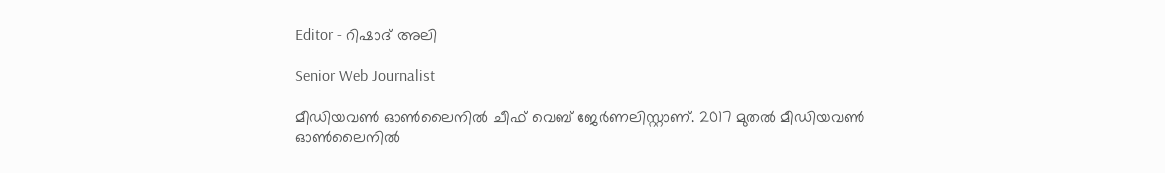Editor - റിഷാദ് അലി

Senior Web Journalist

മീഡിയവൺ ഓൺലൈനിൽ ചീഫ് വെബ് ജേർണലിസ്റ്റാണ്. 2017 മുതൽ മീഡിയവൺ ഓൺലൈനിൽ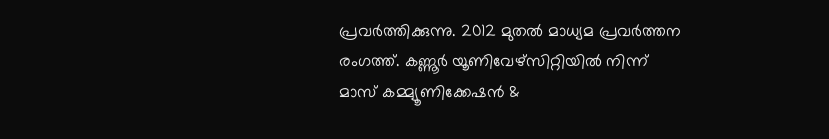പ്രവർത്തിക്കുന്നു. 2012 മുതൽ മാധ്യമ പ്രവർത്തന രംഗത്ത്. കണ്ണൂര്‍ യൂണിവേഴ്‌സിറ്റിയിൽ നിന്ന് മാസ് കമ്മ്യൂണിക്കേഷന്‍ &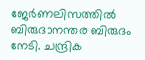ജേര്‍ണലിസത്തില്‍ ബിരുദാനന്തര ബിരുദം നേടി. ചന്ദ്രിക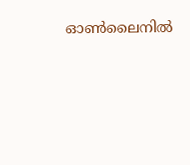ഓണ്‍ലൈനില്‍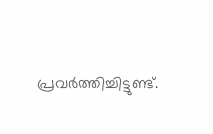പ്രവര്‍ത്തിച്ചിട്ടുണ്ട്.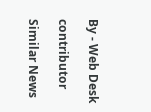By - Web Desk

contributor

Similar News